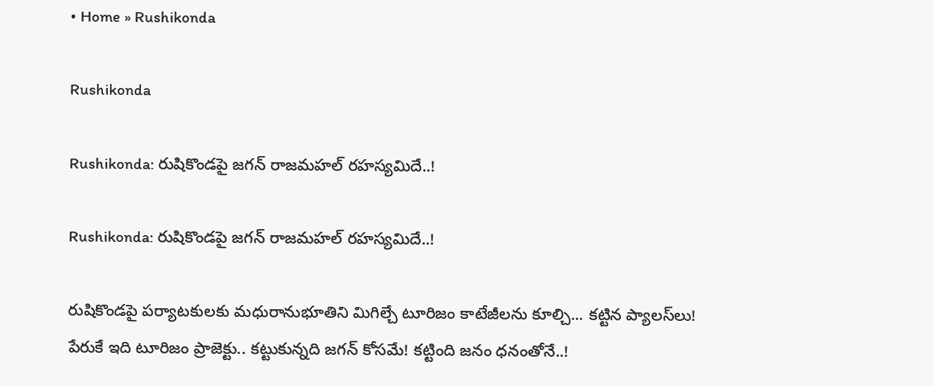• Home » Rushikonda

Rushikonda

Rushikonda: రుషికొండపై జగన్ రాజమహల్ రహస్యమిదే..!

Rushikonda: రుషికొండపై జగన్ రాజమహల్ రహస్యమిదే..!

రుషికొండపై పర్యాటకులకు మధురానుభూతిని మిగిల్చే టూరిజం కాటేజీలను కూల్చి... కట్టిన ప్యాల‌స్‌లు! పేరుకే ఇది టూరిజం ప్రాజెక్టు.. కట్టుకున్నది జగన్‌ కోసమే! కట్టింది జనం ధనంతోనే..!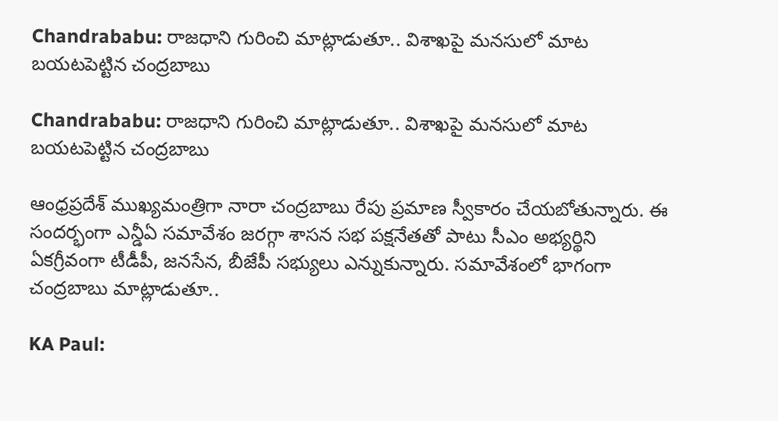Chandrababu: రాజధాని గురించి మాట్లాడుతూ.. విశాఖపై మనసులో మాట బయటపెట్టిన చంద్రబాబు

Chandrababu: రాజధాని గురించి మాట్లాడుతూ.. విశాఖపై మనసులో మాట బయటపెట్టిన చంద్రబాబు

ఆంధ్రప్రదేశ్ ముఖ్యమంత్రిగా నారా చంద్రబాబు రేపు ప్రమాణ స్వీకారం చేయబోతున్నారు. ఈ సందర్భంగా ఎన్డీఏ సమావేశం జరగ్గా శాసన సభ పక్షనేతతో పాటు సీఎం అభ్యర్థిని ఏకగ్రీవంగా టీడీపీ, జనసేన, బీజేపీ సభ్యులు ఎన్నుకున్నారు. సమావేశంలో భాగంగా చంద్రబాబు మాట్లాడుతూ..

KA Paul: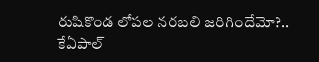రుషికొండ లోపల నరబలి జరిగిందేమో?.. కేఏపాల్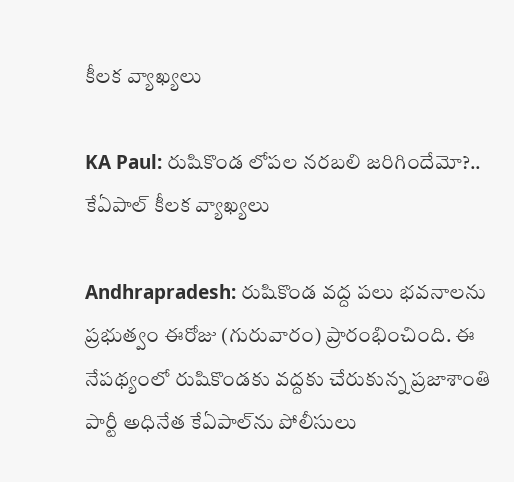కీలక వ్యాఖ్యలు

KA Paul: రుషికొండ లోపల నరబలి జరిగిందేమో?.. కేఏపాల్ కీలక వ్యాఖ్యలు

Andhrapradesh: రుషికొండ వద్ద పలు భవనాలను ప్రభుత్వం ఈరోజు (గురువారం) ప్రారంభించింది. ఈ నేపథ్యంలో రుషికొండకు వద్దకు చేరుకున్న ప్రజాశాంతి పార్టీ అధినేత కేఏపాల్‌ను పోలీసులు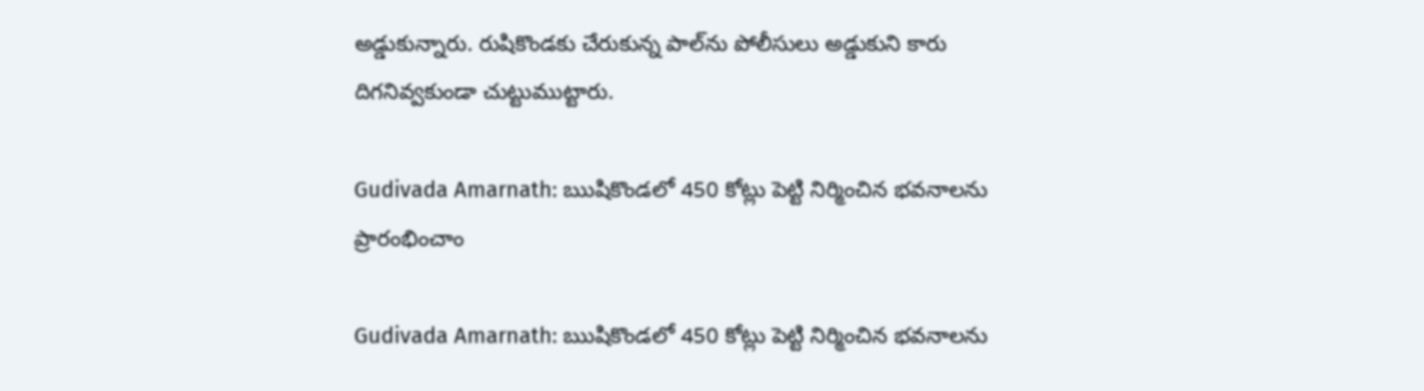అడ్డుకున్నారు. రుషికొండకు చేరుకున్న పాల్‌ను పోలీసులు అడ్డుకుని కారు దిగనివ్వకుండా చుట్టుముట్టారు.

Gudivada Amarnath: ఋషికొండలో 450 కోట్లు పెట్టి నిర్మించిన భవనాలను ప్రారంభించాం

Gudivada Amarnath: ఋషికొండలో 450 కోట్లు పెట్టి నిర్మించిన భవనాలను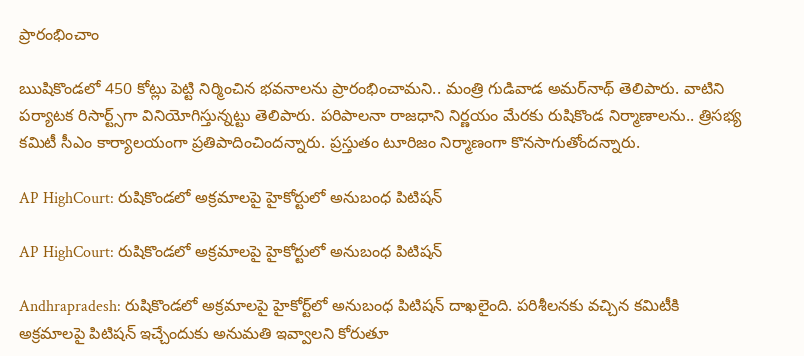ప్రారంభించాం

ఋషికొండలో 450 కోట్లు పెట్టి నిర్మించిన భవనాలను ప్రారంభించామని.. మంత్రి గుడివాడ అమర్‌నాథ్ తెలిపారు. వాటిని పర్యాటక రిసార్ట్స్‌గా వినియోగిస్తున్నట్టు తెలిపారు. పరిపాలనా రాజధాని నిర్ణయం మేరకు రుషికొండ నిర్మాణాలను.. త్రిసభ్య కమిటీ సీఎం కార్యాలయంగా ప్రతిపాదించిందన్నారు. ప్రస్తుతం టూరిజం నిర్మాణంగా కొనసాగుతోందన్నారు.

AP HighCourt: రుషికొండలో అక్రమాలపై హైకోర్టులో అనుబంధ పిటిషన్

AP HighCourt: రుషికొండలో అక్రమాలపై హైకోర్టులో అనుబంధ పిటిషన్

Andhrapradesh: రుషికొండలో అక్రమాలపై హైకోర్ట్‌లో అనుబంధ పిటిషన్ దాఖలైంది. పరిశీలనకు వచ్చిన కమిటీకి అక్రమాలపై పిటిషన్ ఇచ్చేందుకు అనుమతి ఇవ్వాలని కోరుతూ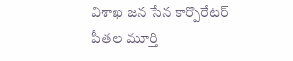విశాఖ జన సేన కార్పొరేటర్ పీతల మూర్తి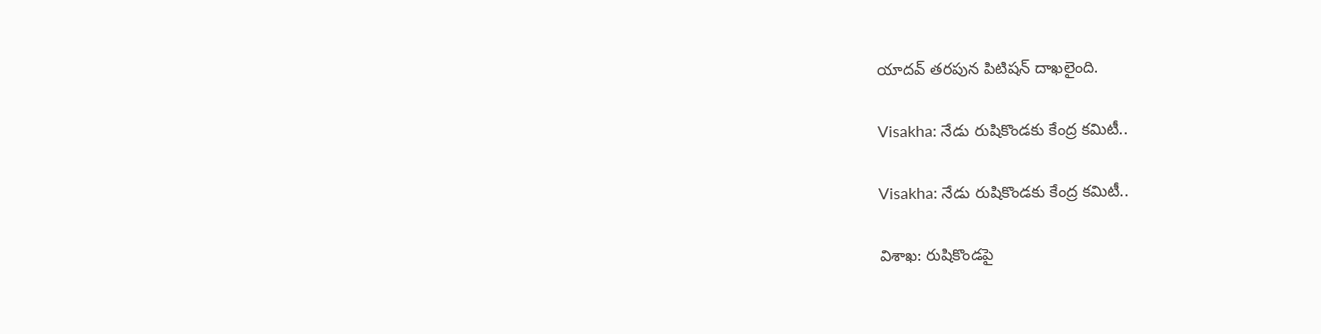యాదవ్ తరపున పిటిషన్ దాఖలైంది.

Visakha: నేడు రుషికొండకు కేంద్ర కమిటీ..

Visakha: నేడు రుషికొండకు కేంద్ర కమిటీ..

విశాఖ: రుషికొండపై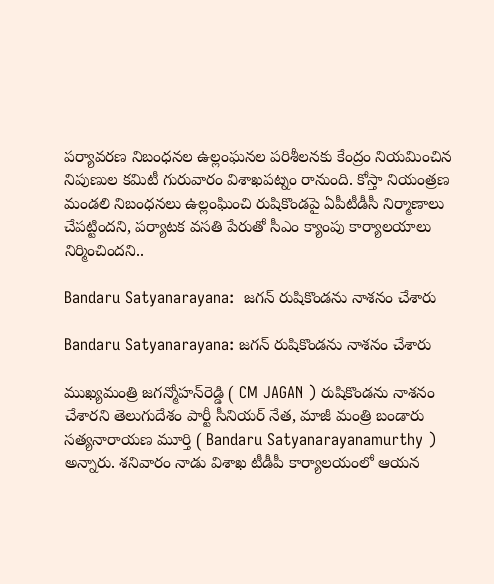పర్యావరణ నిబంధనల ఉల్లంఘనల పరిశీలనకు కేంద్రం నియమించిన నిపుణుల కమిటీ గురువారం విశాఖపట్నం రానుంది. కోస్తా నియంత్రణ మండలి నిబంధనలు ఉల్లంఘించి రుషికొండపై ఏపీటీడీసీ నిర్మాణాలు చేపట్టిందని, పర్యాటక వసతి పేరుతో సీఎం క్యాంపు కార్యాలయాలు నిర్మించిందని..

Bandaru Satyanarayana:  జగన్ రుషికొండను నాశనం చేశారు

Bandaru Satyanarayana: జగన్ రుషికొండను నాశనం చేశారు

ముఖ్యమంత్రి జగన్మోహన్‌రెడ్డి ( CM JAGAN ) రుషికొండను నాశనం చేశారని తెలుగుదేశం పార్టీ సీనియర్ నేత, మాజీ మంత్రి బండారు సత్యనారాయణ మూర్తి ( Bandaru Satyanarayanamurthy ) అన్నారు. శనివారం నాడు విశాఖ టీడీపీ కార్యాలయంలో ఆయన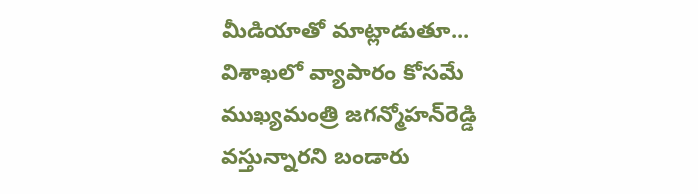మీడియాతో మాట్లాడుతూ... విశాఖలో వ్యాపారం కోసమే ముఖ్యమంత్రి జగన్మోహన్‌రెడ్డి వస్తున్నారని బండారు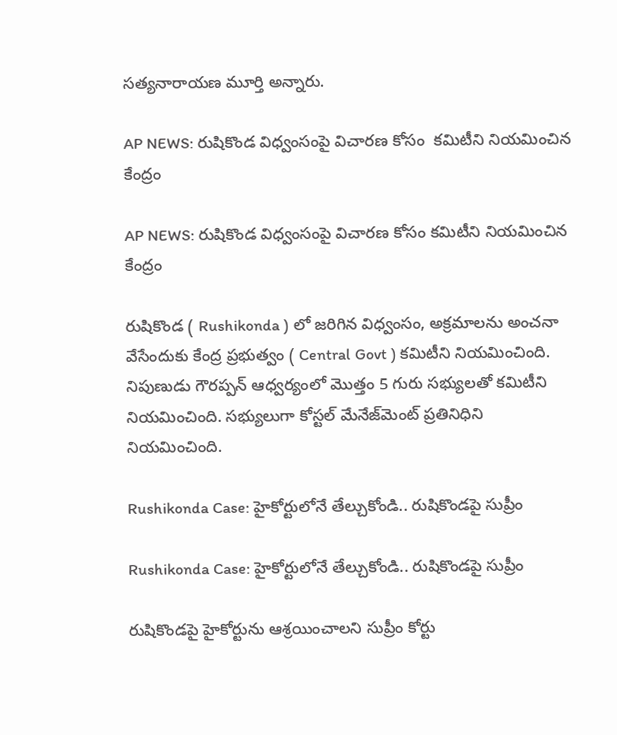సత్యనారాయణ మూర్తి అన్నారు.

AP NEWS: రుషికొండ విధ్వంసంపై విచారణ కోసం  కమిటీని నియమించిన కేంద్రం

AP NEWS: రుషికొండ విధ్వంసంపై విచారణ కోసం కమిటీని నియమించిన కేంద్రం

రుషికొండ ( Rushikonda ) లో జరిగిన విధ్వంసం, అక్రమాలను అంచనా వేసేందుకు కేంద్ర ప్రభుత్వం ( Central Govt ) కమిటీని నియమించింది. నిపుణుడు గౌరప్పన్ ఆధ్వర్యంలో మొత్తం 5 గురు సభ్యులతో కమిటీని నియమించింది. సభ్యులుగా కోస్టల్ మేనేజ్‌మెంట్ ప్రతినిధిని నియమించింది.

Rushikonda Case: హైకోర్టులోనే తేల్చుకోండి.. రుషికొండపై సుప్రీం

Rushikonda Case: హైకోర్టులోనే తేల్చుకోండి.. రుషికొండపై సుప్రీం

రుషికొండపై హైకోర్టును ఆశ్రయించాలని సుప్రీం కోర్టు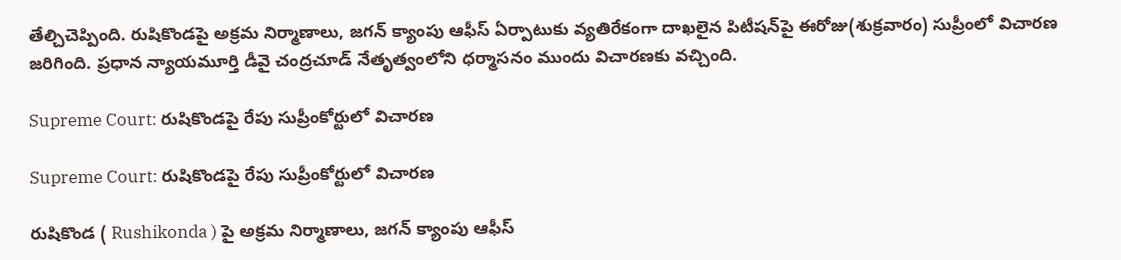తేల్చిచెప్పింది. రుషికొండపై అక్రమ నిర్మాణాలు, జగన్ క్యాంపు ఆఫీస్ ఏర్పాటుకు వ్యతిరేకంగా దాఖలైన పిటీషన్‌పై ఈరోజు(శుక్రవారం) సుప్రీంలో విచారణ జరిగింది. ప్రధాన న్యాయమూర్తి డీవై చంద్రచూడ్ నేతృత్వంలోని ధర్మాసనం ముందు విచారణకు వచ్చింది.

Supreme Court: రుషికొండపై రేపు సుప్రీంకోర్టులో విచారణ

Supreme Court: రుషికొండపై రేపు సుప్రీంకోర్టులో విచారణ

రుషికొండ ( Rushikonda ) పై అక్రమ నిర్మాణాలు, జగన్ క్యాంపు ఆఫీస్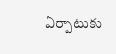ఏర్పాటుకు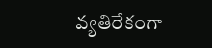వ్యతిరేకంగా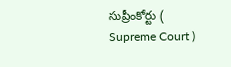సుప్రీంకోర్టు ( Supreme Court )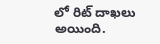లో రిట్ దాఖలు అయింది.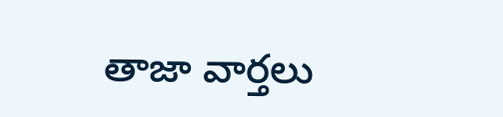తాజా వార్తలు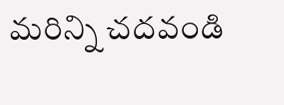మరిన్ని చదవండి